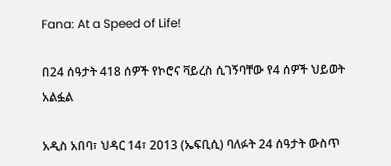Fana: At a Speed of Life!

በ24 ሰዓታት 418 ሰዎች የኮሮና ቫይረስ ሲገኝባቸው የ4 ሰዎች ህይወት አልፏል

አዲስ አበባ፣ ህዳር 14፣ 2013 (ኤፍቢሲ) ባለፉት 24 ሰዓታት ውስጥ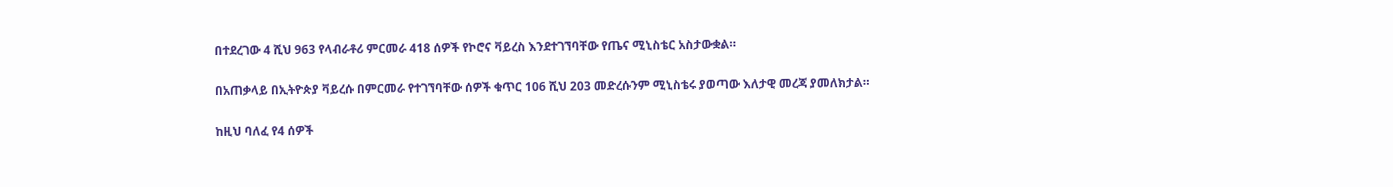በተደረገው 4 ሺህ 963 የላብራቶሪ ምርመራ 418 ሰዎች የኮሮና ቫይረስ እንደተገኘባቸው የጤና ሚኒስቴር አስታውቋል።

በአጠቃላይ በኢትዮጵያ ቫይረሱ በምርመራ የተገኘባቸው ሰዎች ቁጥር 106 ሺህ 203 መድረሱንም ሚኒስቴሩ ያወጣው እለታዊ መረጃ ያመለክታል።

ከዚህ ባለፈ የ4 ሰዎች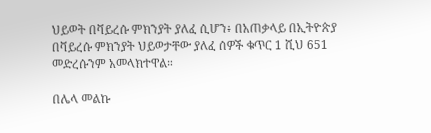ህይወት በቫይረሱ ምክንያት ያለፈ ሲሆን፥ በአጠቃላይ በኢትዮጵያ በቫይረሱ ምክንያት ህይወታቸው ያለፈ ሰዎች ቁጥር 1 ሺህ 651 መድረሱንም አመላክተዋል።

በሌላ መልኩ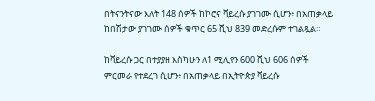በትናንትናው እለት 148 ሰዎች ከኮሮና ቫይረሱ ያገገሙ ሲሆን፥ በአጠቃላይ ከበሽታው ያገገሙ ሰዎች ቁጥር 65 ሺህ 839 መድረሱም ተገልጿል።

ከቫይረሱ ጋር በተያያዘ እስካሁን ለ1 ሚሊየን 600 ሺህ 606 ሰዎች ምርመራ የተደረገ ሲሆን፥ በአጠቃላይ በኢትዮጵያ ቫይረሱ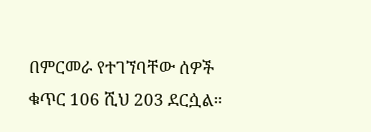በምርመራ የተገኘባቸው ሰዎች ቁጥር 106 ሺህ 203 ደርሷል።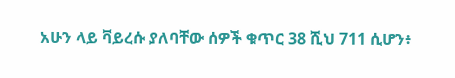አሁን ላይ ቫይረሱ ያለባቸው ሰዎች ቁጥር 38 ሺህ 711 ሲሆን፥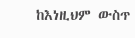ከእነዚህም ውስጥ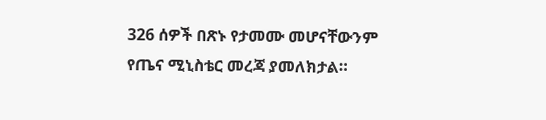326 ሰዎች በጽኑ የታመሙ መሆናቸውንም የጤና ሚኒስቴር መረጃ ያመለክታል።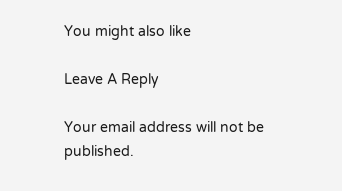You might also like

Leave A Reply

Your email address will not be published.